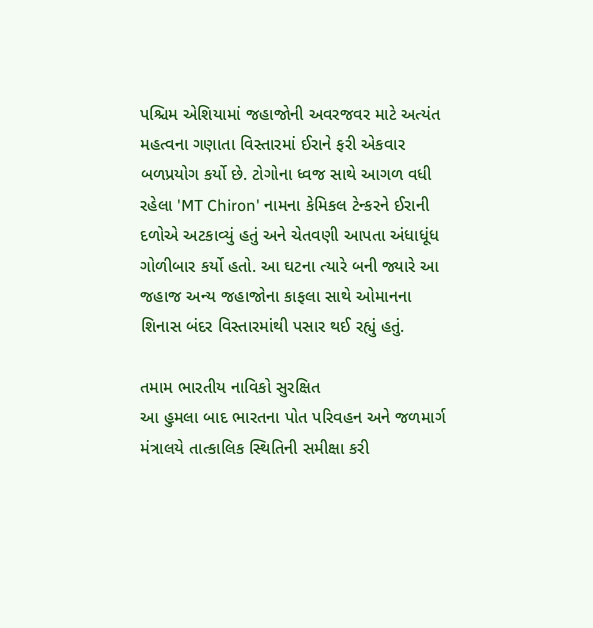પશ્ચિમ એશિયામાં જહાજોની અવરજવર માટે અત્યંત મહત્વના ગણાતા વિસ્તારમાં ઈરાને ફરી એકવાર બળપ્રયોગ કર્યો છે. ટોગોના ધ્વજ સાથે આગળ વધી રહેલા 'MT Chiron' નામના કેમિકલ ટેન્કરને ઈરાની દળોએ અટકાવ્યું હતું અને ચેતવણી આપતા અંધાધૂંધ ગોળીબાર કર્યો હતો. આ ઘટના ત્યારે બની જ્યારે આ જહાજ અન્ય જહાજોના કાફલા સાથે ઓમાનના શિનાસ બંદર વિસ્તારમાંથી પસાર થઈ રહ્યું હતું.

તમામ ભારતીય નાવિકો સુરક્ષિત
આ હુમલા બાદ ભારતના પોત પરિવહન અને જળમાર્ગ મંત્રાલયે તાત્કાલિક સ્થિતિની સમીક્ષા કરી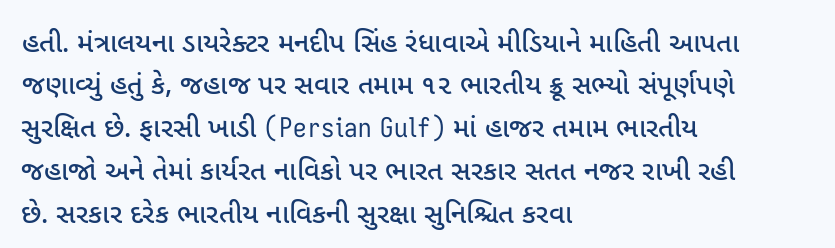હતી. મંત્રાલયના ડાયરેક્ટર મનદીપ સિંહ રંધાવાએ મીડિયાને માહિતી આપતા જણાવ્યું હતું કે, જહાજ પર સવાર તમામ ૧૨ ભારતીય ક્રૂ સભ્યો સંપૂર્ણપણે સુરક્ષિત છે. ફારસી ખાડી (Persian Gulf) માં હાજર તમામ ભારતીય જહાજો અને તેમાં કાર્યરત નાવિકો પર ભારત સરકાર સતત નજર રાખી રહી છે. સરકાર દરેક ભારતીય નાવિકની સુરક્ષા સુનિશ્ચિત કરવા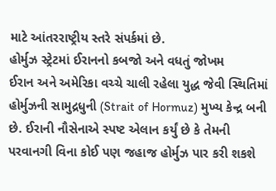માટે આંતરરાષ્ટ્રીય સ્તરે સંપર્કમાં છે.
હોર્મુઝ સ્ટ્રેટમાં ઈરાનનો કબજો અને વધતું જોખમ
ઈરાન અને અમેરિકા વચ્ચે ચાલી રહેલા યુદ્ધ જેવી સ્થિતિમાં હોર્મુઝની સામુદ્રધુની (Strait of Hormuz) મુખ્ય કેન્દ્ર બની છે. ઈરાની નૌસેનાએ સ્પષ્ટ એલાન કર્યું છે કે તેમની પરવાનગી વિના કોઈ પણ જહાજ હોર્મુઝ પાર કરી શકશે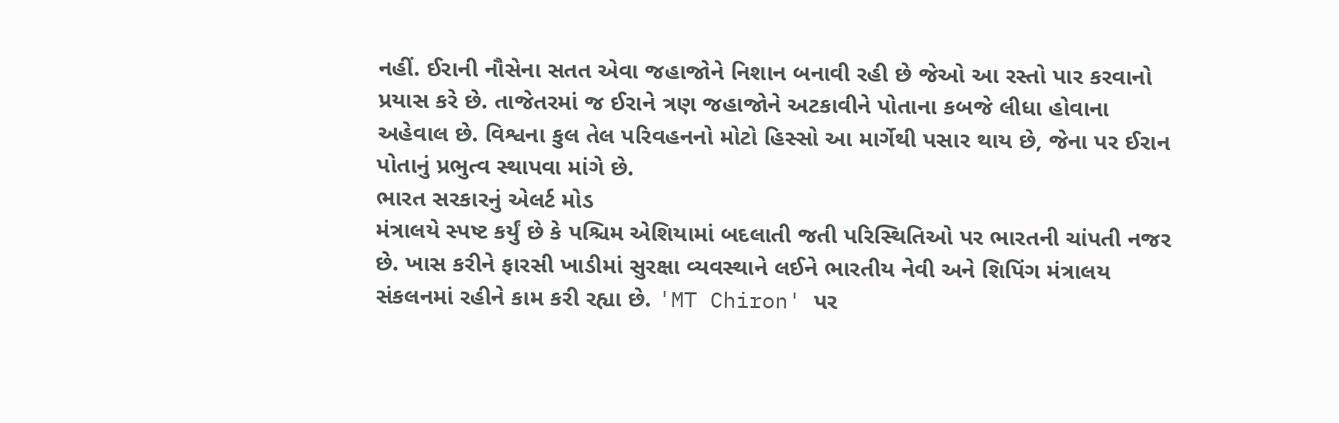નહીં. ઈરાની નૌસેના સતત એવા જહાજોને નિશાન બનાવી રહી છે જેઓ આ રસ્તો પાર કરવાનો પ્રયાસ કરે છે. તાજેતરમાં જ ઈરાને ત્રણ જહાજોને અટકાવીને પોતાના કબજે લીધા હોવાના અહેવાલ છે. વિશ્વના કુલ તેલ પરિવહનનો મોટો હિસ્સો આ માર્ગેથી પસાર થાય છે, જેના પર ઈરાન પોતાનું પ્રભુત્વ સ્થાપવા માંગે છે.
ભારત સરકારનું એલર્ટ મોડ
મંત્રાલયે સ્પષ્ટ કર્યું છે કે પશ્ચિમ એશિયામાં બદલાતી જતી પરિસ્થિતિઓ પર ભારતની ચાંપતી નજર છે. ખાસ કરીને ફારસી ખાડીમાં સુરક્ષા વ્યવસ્થાને લઈને ભારતીય નેવી અને શિપિંગ મંત્રાલય સંકલનમાં રહીને કામ કરી રહ્યા છે. 'MT Chiron' પર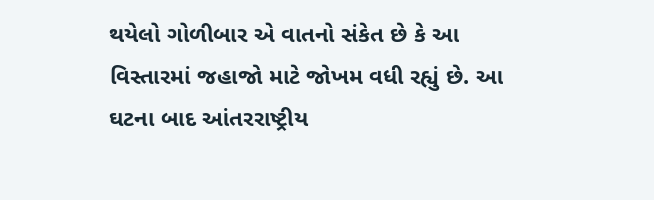થયેલો ગોળીબાર એ વાતનો સંકેત છે કે આ વિસ્તારમાં જહાજો માટે જોખમ વધી રહ્યું છે. આ ઘટના બાદ આંતરરાષ્ટ્રીય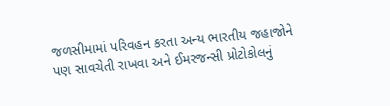જળસીમામાં પરિવહન કરતા અન્ય ભારતીય જહાજોને પણ સાવચેતી રાખવા અને ઈમરજન્સી પ્રોટોકોલનું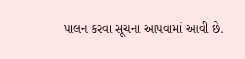પાલન કરવા સૂચના આપવામાં આવી છે.